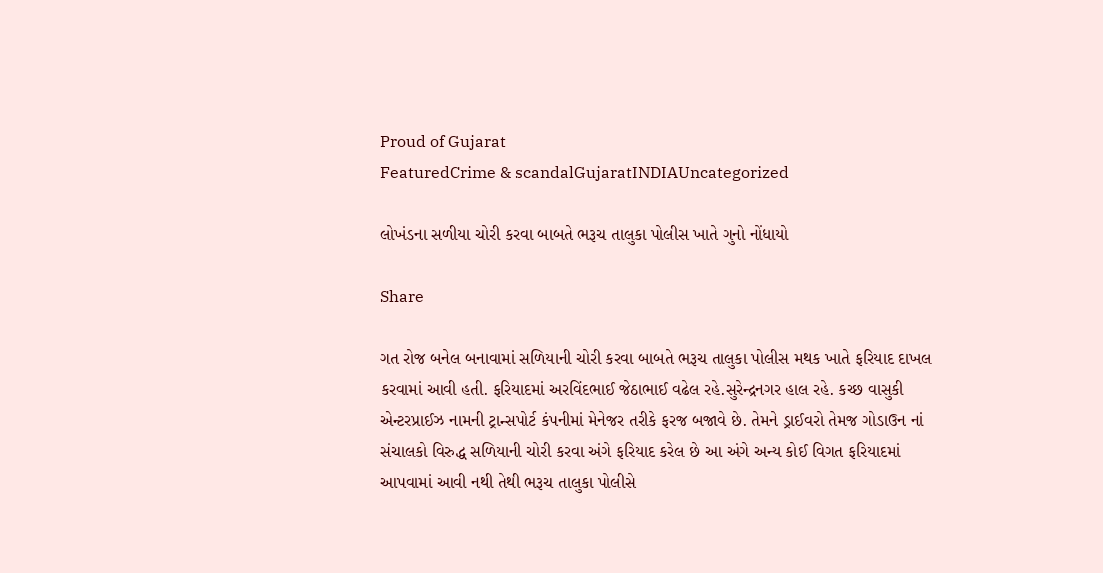Proud of Gujarat
FeaturedCrime & scandalGujaratINDIAUncategorized

લોખંડના સળીયા ચોરી કરવા બાબતે ભરૂચ તાલુકા પોલીસ ખાતે ગુનો નોંધાયો

Share

ગત રોજ બનેલ બનાવામાં સળિયાની ચોરી કરવા બાબતે ભરૂચ તાલુકા પોલીસ મથક ખાતે ફરિયાદ દાખલ કરવામાં આવી હતી. ફરિયાદમાં અરવિંદભાઈ જેઠાભાઈ વઢેલ રહે.સુરેન્દ્રનગર હાલ રહે. કચ્છ વાસુકી એન્ટરપ્રાઈઝ નામની ટ્રાન્સપોર્ટ કંપનીમાં મેનેજર તરીકે ફરજ બજાવે છે. તેમને ડ્રાઈવરો તેમજ ગોડાઉન નાં સંચાલકો વિરુદ્ધ સળિયાની ચોરી કરવા અંગે ફરિયાદ કરેલ છે આ અંગે અન્ય કોઈ વિગત ફરિયાદમાં આપવામાં આવી નથી તેથી ભરૂચ તાલુકા પોલીસે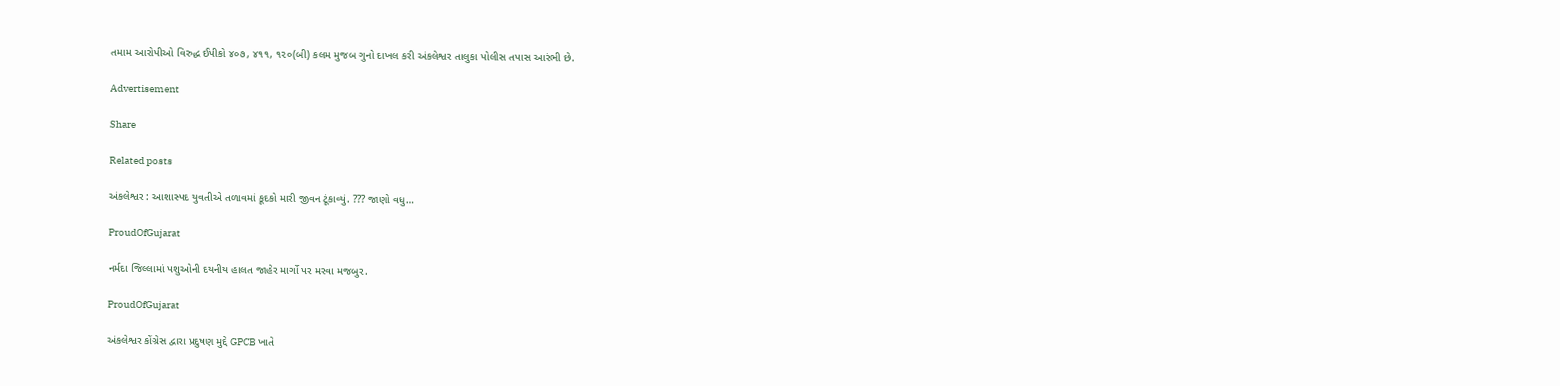તમામ આરોપીઓ વિરુદ્ધ ઈપીકો ૪૦૭, ૪૧૧, ૧૨૦(બી) કલમ મુજબ ગુનો દાખલ કરી અંકલેશ્વર તાલુકા પોલીસ તપાસ આરંભી છે.

Advertisement

Share

Related posts

અંકલેશ્વર : આશાસ્પદ યુવતીએ તળાવમાં કૂદકો મારી જીવન ટૂંકાવ્યું. ??? જાણો વધુ…

ProudOfGujarat

નર્મદા જિલ્લામાં પશુઓની દયનીય હાલત જાહેર માર્ગો પર મરવા મજબુર.

ProudOfGujarat

અંકલેશ્વર કોંગ્રેસ દ્વારા પ્રદુષણ મુદ્દે GPCB ખાતે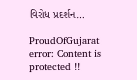વિરોધ પ્રદર્શન…

ProudOfGujarat
error: Content is protected !!